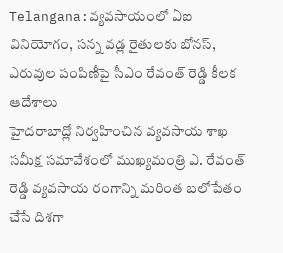Telangana:వ్యవసాయంలో ఏఐ వినియోగం, సన్న వడ్ల రైతులకు బోనస్, ఎరువుల పంపిణీపై సీఎం రేవంత్ రెడ్డి కీలక ఆదేశాలు
హైదరాబాద్లో నిర్వహించిన వ్యవసాయ శాఖ సమీక్ష సమావేశంలో ముఖ్యమంత్రి ఎ. రేవంత్ రెడ్డి వ్యవసాయ రంగాన్ని మరింత బలోపేతం చేసే దిశగా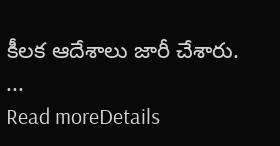కీలక ఆదేశాలు జారీ చేశారు. ...
Read moreDetails